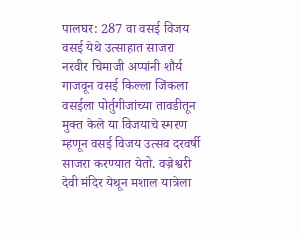पालघर: 287 वा वसई विजय वसई येथे उत्साहात साजरा
नरवीर चिमाजी अप्पांनी शौर्य गाजवून वसई किल्ला जिंकला वसईला पोर्तुगीजांच्या तावडीतून मुक्त केले या विजयाचे स्मरण म्हणून वसई विजय उत्सव दरवर्षी साजरा करण्यात येतो. वज्रेश्वरी देवी मंदिर येथून मशाल यात्रेला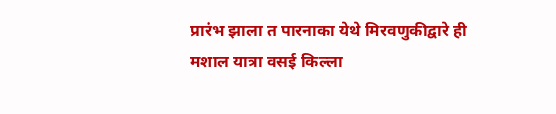प्रारंभ झाला त पारनाका येथे मिरवणुकीद्वारे ही मशाल यात्रा वसई किल्ला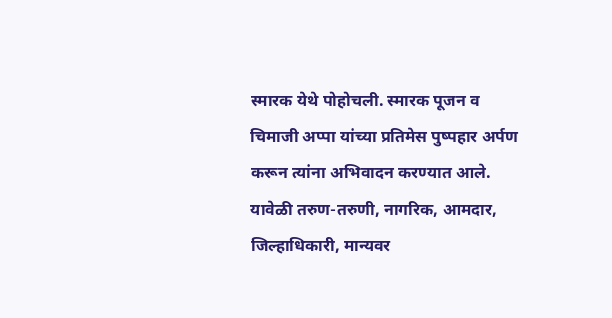स्मारक येथे पोहोचली. स्मारक पूजन व चिमाजी अप्पा यांच्या प्रतिमेस पुष्पहार अर्पण करून त्यांना अभिवादन करण्यात आले. यावेळी तरुण-तरुणी, नागरिक, आमदार, जिल्हाधिकारी, मान्यवर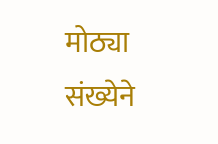मोठ्या संख्येने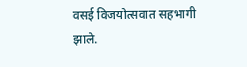वसई विजयोत्सवात सहभागी झाले.